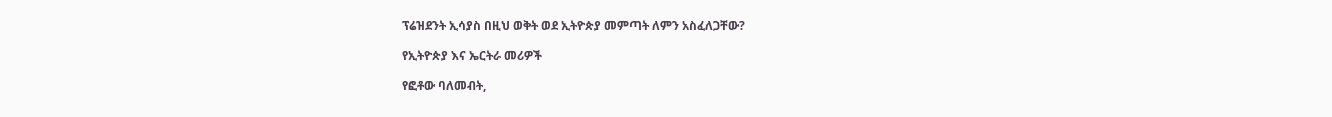ፕሬዝደንት ኢሳያስ በዚህ ወቅት ወደ ኢትዮጵያ መምጣት ለምን አስፈለጋቸው?

የኢትዮጵያ እና ኤርትራ መሪዎች

የፎቶው ባለመብት,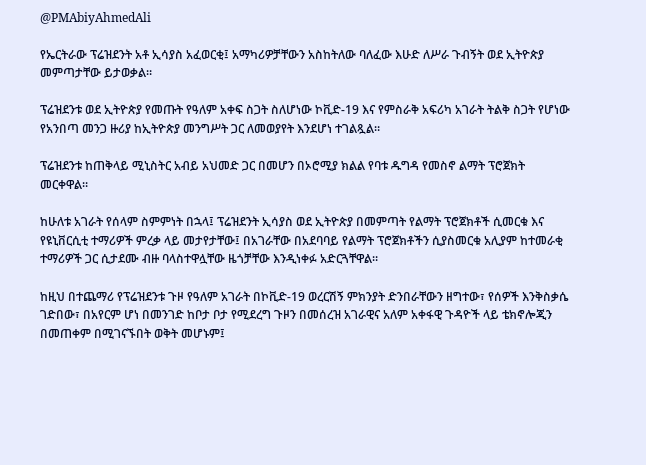@PMAbiyAhmedAli

የኤርትራው ፕሬዝደንት አቶ ኢሳያስ አፈወርቂ፤ አማካሪዎቻቸውን አስከትለው ባለፈው እሁድ ለሥራ ጉብኝት ወደ ኢትዮጵያ መምጣታቸው ይታወቃል።

ፕሬዝደንቱ ወደ ኢትዮጵያ የመጡት የዓለም አቀፍ ስጋት ስለሆነው ኮቪድ-19 እና የምስራቅ አፍሪካ አገራት ትልቅ ስጋት የሆነው የአንበጣ መንጋ ዙሪያ ከኢትዮጵያ መንግሥት ጋር ለመወያየት እንደሆነ ተገልጿል።

ፕሬዝደንቱ ከጠቅላይ ሚኒስትር አብይ አህመድ ጋር በመሆን በኦሮሚያ ክልል የባቱ ዱግዳ የመስኖ ልማት ፕሮጀክት መርቀዋል።

ከሁለቱ አገራት የሰላም ስምምነት በኋላ፤ ፕሬዝደንት ኢሳያስ ወደ ኢትዮጵያ በመምጣት የልማት ፕሮጀክቶች ሲመርቁ እና የዩኒቨርሲቲ ተማሪዎች ምረቃ ላይ መታየታቸው፤ በአገራቸው በአደባባይ የልማት ፕሮጀክቶችን ሲያስመርቁ አሊያም ከተመራቂ ተማሪዎች ጋር ሲታደሙ ብዙ ባላስተዋሏቸው ዜጎቻቸው እንዲነቀፉ አድርጓቸዋል።

ከዚህ በተጨማሪ የፕሬዝደንቱ ጉዞ የዓለም አገራት በኮቪድ-19 ወረርሽኝ ምክንያት ድንበራቸውን ዘግተው፣ የሰዎች እንቅስቃሴ ገድበው፣ በአየርም ሆነ በመንገድ ከቦታ ቦታ የሚደረግ ጉዞን በመሰረዝ አገራዊና አለም አቀፋዊ ጉዳዮች ላይ ቴክኖሎጂን በመጠቀም በሚገናኙበት ወቅት መሆኑም፤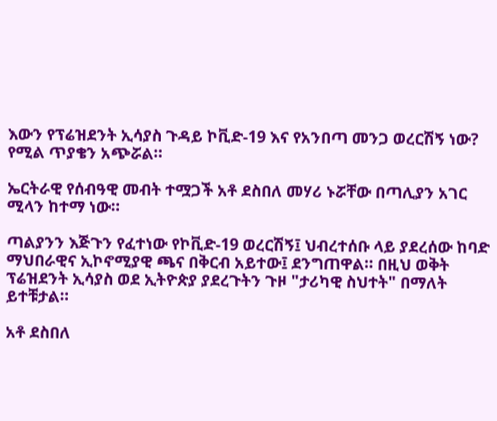እውን የፕሬዝደንት ኢሳያስ ጉዳይ ኮቪድ-19 እና የአንበጣ መንጋ ወረርሽኝ ነው? የሚል ጥያቄን አጭሯል።

ኤርትራዊ የሰብዓዊ መብት ተሟጋች አቶ ደስበለ መሃሪ ኑሯቸው በጣሊያን አገር ሚላን ከተማ ነው።

ጣልያንን እጅጉን የፈተነው የኮቪድ-19 ወረርሽኝ፤ ህብረተሰቡ ላይ ያደረሰው ከባድ ማህበራዊና ኢኮኖሚያዊ ጫና በቅርብ አይተው፤ ደንግጠዋል። በዚህ ወቅት ፕሬዝደንት ኢሳያስ ወደ ኢትዮጵያ ያደረጉትን ጉዞ "ታሪካዊ ስህተት" በማለት ይተቹታል።

አቶ ደስበለ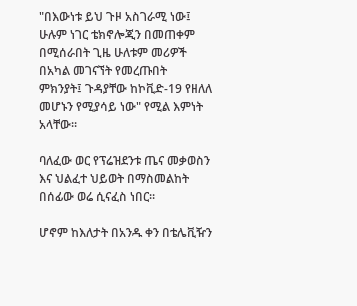"በእውነቱ ይህ ጉዞ አስገራሚ ነው፤ ሁሉም ነገር ቴክኖሎጂን በመጠቀም በሚሰራበት ጊዜ ሁለቱም መሪዎች በአካል መገናኘት የመረጡበት ምክንያት፤ ጉዳያቸው ከኮቪድ-19 የዘለለ መሆኑን የሚያሳይ ነው" የሚል እምነት አላቸው።

ባለፈው ወር የፕሬዝደንቱ ጤና መቃወስን እና ህልፈተ ህይወት በማስመልከት በሰፊው ወሬ ሲናፈስ ነበር።

ሆኖም ከእለታት በአንዱ ቀን በቴሌቪዥን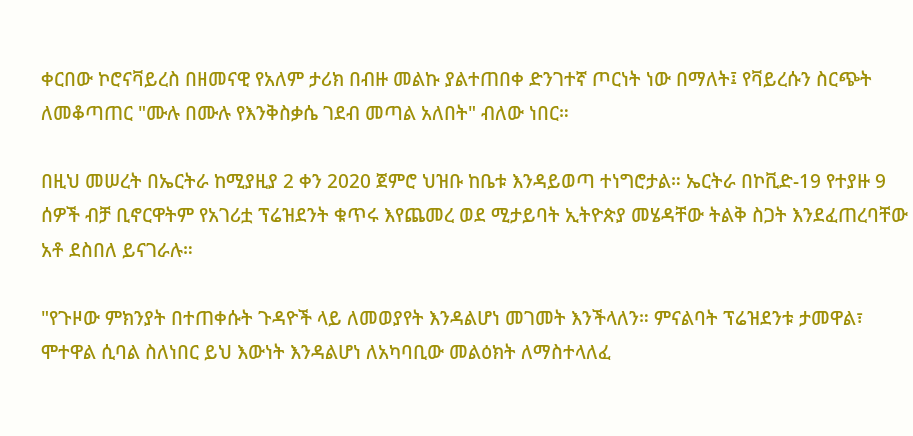ቀርበው ኮሮናቫይረስ በዘመናዊ የአለም ታሪክ በብዙ መልኩ ያልተጠበቀ ድንገተኛ ጦርነት ነው በማለት፤ የቫይረሱን ስርጭት ለመቆጣጠር "ሙሉ በሙሉ የእንቅስቃሴ ገደብ መጣል አለበት" ብለው ነበር።

በዚህ መሠረት በኤርትራ ከሚያዚያ 2 ቀን 2020 ጀምሮ ህዝቡ ከቤቱ እንዳይወጣ ተነግሮታል። ኤርትራ በኮቪድ-19 የተያዙ 9 ሰዎች ብቻ ቢኖርዋትም የአገሪቷ ፕሬዝደንት ቁጥሩ እየጨመረ ወደ ሚታይባት ኢትዮጵያ መሄዳቸው ትልቅ ስጋት እንደፈጠረባቸው አቶ ደስበለ ይናገራሉ።

"የጉዞው ምክንያት በተጠቀሱት ጉዳዮች ላይ ለመወያየት እንዳልሆነ መገመት እንችላለን። ምናልባት ፕሬዝደንቱ ታመዋል፣ ሞተዋል ሲባል ስለነበር ይህ እውነት እንዳልሆነ ለአካባቢው መልዕክት ለማስተላለፈ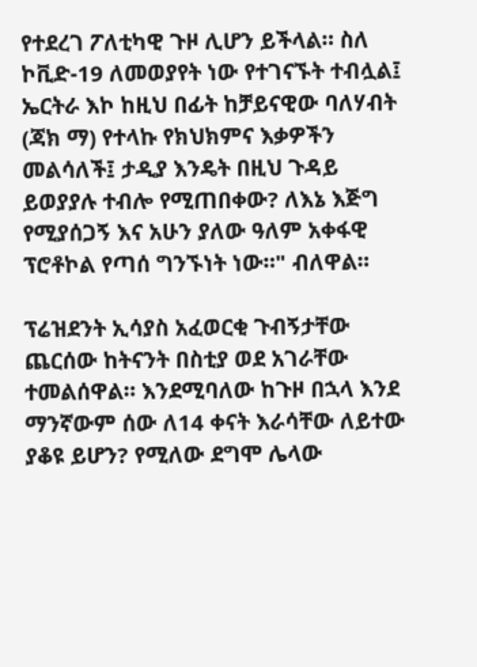የተደረገ ፖለቲካዊ ጉዞ ሊሆን ይችላል። ስለ ኮቪድ-19 ለመወያየት ነው የተገናኙት ተብሏል፤ ኤርትራ እኮ ከዚህ በፊት ከቻይናዊው ባለሃብት (ጃክ ማ) የተላኩ የክህክምና እቃዎችን መልሳለች፤ ታዲያ እንዴት በዚህ ጉዳይ ይወያያሉ ተብሎ የሚጠበቀው? ለእኔ እጅግ የሚያሰጋኝ እና አሁን ያለው ዓለም አቀፋዊ ፕሮቶኮል የጣሰ ግንኙነት ነው።" ብለዋል።

ፕሬዝደንት ኢሳያስ አፈወርቂ ጉብኝታቸው ጨርሰው ከትናንት በስቲያ ወደ አገራቸው ተመልሰዋል። እንደሚባለው ከጉዞ በኋላ እንደ ማንኛውም ሰው ለ14 ቀናት እራሳቸው ለይተው ያቆዩ ይሆን? የሚለው ደግሞ ሌላው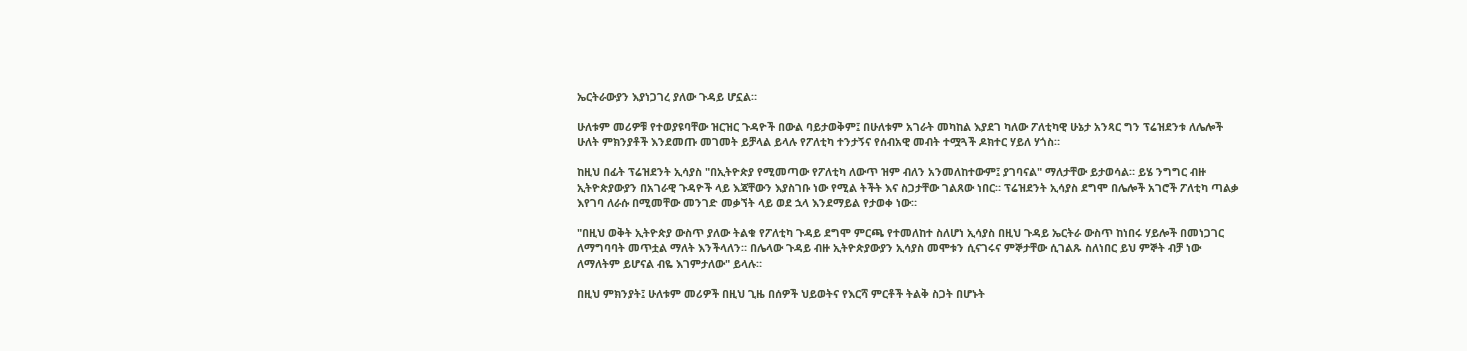ኤርትራውያን እያነጋገረ ያለው ጉዳይ ሆኗል።

ሁለቱም መሪዎቹ የተወያዩባቸው ዝርዝር ጉዳዮች በውል ባይታወቅም፤ በሁለቱም አገራት መካከል እያደገ ካለው ፖለቲካዊ ሁኔታ አንጻር ግን ፕሬዝደንቱ ለሌሎች ሁለት ምክንያቶች እንደመጡ መገመት ይቻላል ይላሉ የፖለቲካ ተንታኝና የሰብአዊ መብት ተሟጓች ዶክተር ሃይለ ሃጎስ።

ከዚህ በፊት ፕሬዝደንት ኢሳያስ "በኢትዮጵያ የሚመጣው የፖለቲካ ለውጥ ዝም ብለን አንመለከተውም፤ ያገባናል" ማለታቸው ይታወሳል። ይሄ ንግግር ብዙ ኢትዮጵያውያን በአገራዊ ጉዳዮች ላይ እጃቸውን እያስገቡ ነው የሚል ትችት እና ስጋታቸው ገልጸው ነበር። ፕሬዝደንት ኢሳያስ ደግሞ በሌሎች አገሮች ፖለቲካ ጣልቃ እየገባ ለራሱ በሚመቸው መንገድ መቃኘት ላይ ወደ ኋላ እንደማይል የታወቀ ነው።

"በዚህ ወቅት ኢትዮጵያ ውስጥ ያለው ትልቁ የፖለቲካ ጉዳይ ደግሞ ምርጫ የተመለከተ ስለሆነ ኢሳያስ በዚህ ጉዳይ ኤርትራ ውስጥ ከነበሩ ሃይሎች በመነጋገር ለማግባባት መጥቷል ማለት እንችላለን። በሌላው ጉዳይ ብዙ ኢትዮጵያውያን ኢሳያስ መሞቱን ሲናገሩና ምኞታቸው ሲገልጹ ስለነበር ይህ ምኞት ብቻ ነው ለማለትም ይሆናል ብዬ እገምታለው" ይላሉ።

በዚህ ምክንያት፤ ሁለቱም መሪዎች በዚህ ጊዜ በሰዎች ህይወትና የእርሻ ምርቶች ትልቅ ስጋት በሆኑት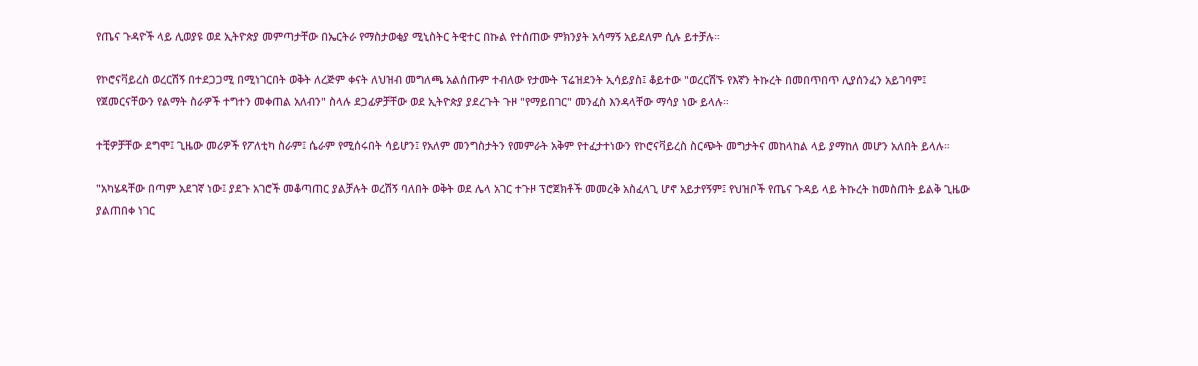የጤና ጉዳዮች ላይ ሊወያዩ ወደ ኢትዮጵያ መምጣታቸው በኤርትራ የማስታወቂያ ሚኒስትር ትዊተር በኩል የተሰጠው ምክንያት አሳማኝ አይደለም ሲሉ ይተቻሉ።

የኮሮናቫይረስ ወረርሽኝ በተደጋጋሚ በሚነገርበት ወቅት ለረጅም ቀናት ለህዝብ መግለጫ አልሰጡም ተብለው የታሙት ፕሬዝደንት ኢሳይያስ፤ ቆይተው "ወረርሽኙ የእኛን ትኩረት በመበጥበጥ ሊያሰንፈን አይገባም፤ የጀመርናቸውን የልማት ስራዎች ተግተን መቀጠል አለብን" ስላሉ ደጋፊዎቻቸው ወደ ኢትዮጵያ ያደረጉት ጉዞ "የማይበገር" መንፈስ እንዳላቸው ማሳያ ነው ይላሉ።

ተቺዎቻቸው ደግሞ፤ ጊዜው መሪዎች የፖለቲካ ስራም፤ ሴራም የሚሰሩበት ሳይሆን፤ የአለም መንግስታትን የመምራት አቅም የተፈታተነውን የኮሮናቫይረስ ስርጭት መግታትና መከላከል ላይ ያማከለ መሆን አለበት ይላሉ።

"አካሄዳቸው በጣም አደገኛ ነው፤ ያደጉ አገሮች መቆጣጠር ያልቻሉት ወረሽኝ ባለበት ወቅት ወደ ሌላ አገር ተጉዞ ፕሮጀክቶች መመረቅ አስፈላጊ ሆኖ አይታየኝም፤ የህዝቦች የጤና ጉዳይ ላይ ትኩረት ከመስጠት ይልቅ ጊዜው ያልጠበቀ ነገር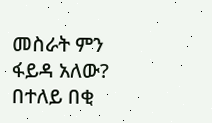መስራት ምን ፋይዳ አለው? በተለይ በቂ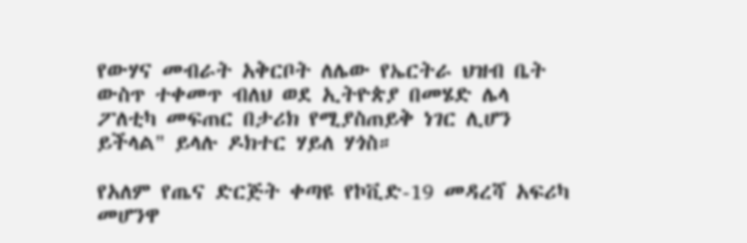የውሃና መብራት አቅርቦት ለሌው የኤርትራ ህዝብ ቤት ውስጥ ተቀመጥ ብለህ ወደ ኢትዮጵያ በመሄድ ሌላ ፖለቲካ መፍጠር በታሪክ የሚያስጠይቅ ነገር ሊሆን ይችላል" ይላሉ ዶክተር ሃይለ ሃጎስ።

የአለም የጤና ድርጅት ቀጣዩ የኮቪድ-19 መዳረሻ አፍሪካ መሆንዋ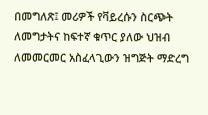በመግለጽ፤ መሪዎች የቫይረሱን ስርጭት ለመግታትና ከፍተኛ ቁጥር ያለው ህዝብ ለመመርመር አስፈላጊውን ዝግጅት ማድረግ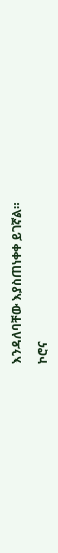እንዳለባቸው እያስጠነቀቀ ይገኛል።

ኮሮና